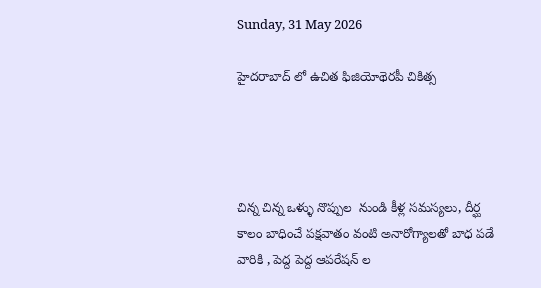Sunday, 31 May 2026

హైదరాబాద్ లో ఉచిత ఫిజియోథెరపీ చికిత్స




చిన్న చిన్న ఒళ్ళు నొప్పుల  నుండి కీళ్ల సమస్యలు, దీర్ఘ కాలం బాధించే పక్షవాతం వంటి అనారోగ్యాలతో బాధ పడే వారికి , పెద్ద పెద్ద ఆపరేషన్ ల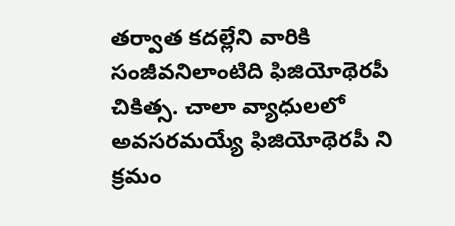తర్వాత కదల్లేని వారికి సంజీవనిలాంటిది ఫిజియోథెరపీ చికిత్స. చాలా వ్యాధులలో అవసరమయ్యే ఫిజియోథెరపీ ని క్రమం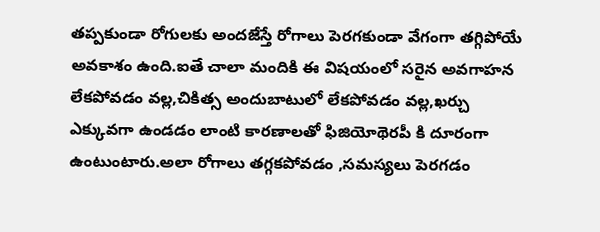తప్పకుండా రోగులకు అందజేస్తే రోగాలు పెరగకుండా వేగంగా తగ్గిపోయే అవకాశం ఉంది.ఐతే చాలా మందికి ఈ విషయంలో సరైన అవగాహన లేకపోవడం వల్ల,చికిత్స అందుబాటులో లేకపోవడం వల్ల,ఖర్చు ఎక్కువగా ఉండడం లాంటి కారణాలతో ఫిజియోథెరపీ కి దూరంగా ఉంటుంటారు.అలా రోగాలు తగ్గకపోవడం ,సమస్యలు పెరగడం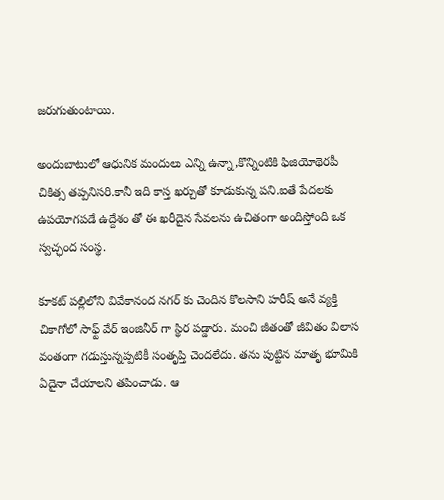జరుగుతుంటాయి.

అందుబాటులో ఆధునిక మందులు ఎన్ని ఉన్నా,కొన్నింటికి ఫిజియోథెరపీ చికిత్స తప్పనిసరి.కానీ ఇది కాస్త ఖర్చుతో కూడుకున్న పని.ఐతే పేదలకు ఉపయోగపడే ఉద్దేశం తో ఈ ఖరీదైన సేవలను ఉచితంగా అందిస్తోంది ఒక స్వచ్ఛంద సంస్థ.

కూకట్ పల్లిలోని వివేకానంద నగర్ కు చెందిన కొలసాని హరీష్ అనే వ్యక్తి చికాగోలో సాఫ్ట్ వేర్ ఇంజినీర్ గా స్థిర పడ్డారు. మంచి జీతంతో జీవితం విలాస వంతంగా గడుస్తున్నప్పటికీ సంతృప్తి చెందలేదు. తను పుట్టిన మాతృ భూమికి ఏదైనా చేయాలని తపించాడు. ఆ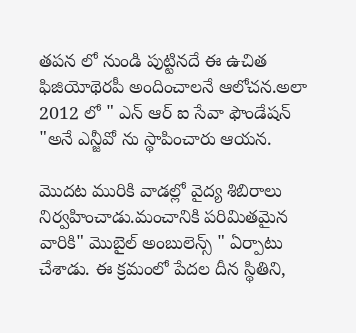తపన లో నుండి పుట్టినదే ఈ ఉచిత ఫిజియోథెరపీ అందించాలనే ఆలోచన.అలా 2012 లో " ఎన్ ఆర్ ఐ సేవా ఫౌండేషన్ "అనే ఎన్జీవో ను స్థాపించారు ఆయన.

మొదట మురికి వాడల్లో వైద్య శిబిరాలు నిర్వహించాడు.మంచానికి పరిమితమైన వారికి" మొబైల్ అంబులెన్స్ " ఏర్పాటు చేశాడు. ఈ క్రమంలో పేదల దీన స్థితిని,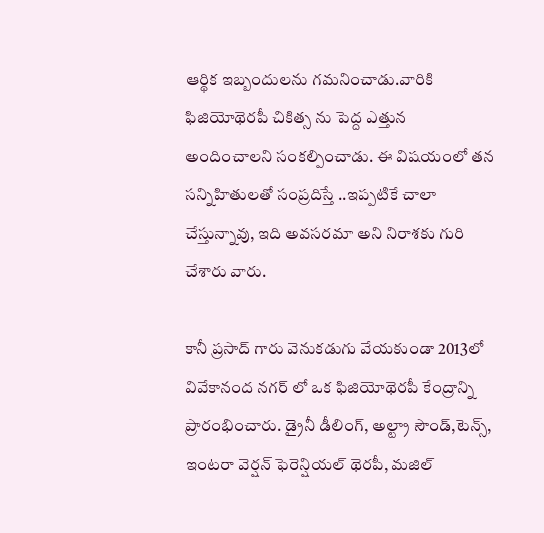ఆర్థిక ఇబ్బందులను గమనించాడు.వారికి ఫిజియోథెరపీ చికిత్స ను పెద్ద ఎత్తున అందించాలని సంకల్పించాడు. ఈ విషయంలో తన సన్నిహితులతో సంప్రదిస్తే ..ఇప్పటికే చాలా చేస్తున్నావు, ఇది అవసరమా అని నిరాశకు గురి చేశారు వారు.

కానీ ప్రసాద్ గారు వెనుకడుగు వేయకుండా 2013లో వివేకానంద నగర్ లో ఒక ఫిజియోథెరపీ కేంద్రాన్ని ప్రారంభించారు. డ్రైనీ డీలింగ్, అల్ట్రా సౌండ్,టెన్స్, ఇంటరా వెర్షన్ ఫెరెన్షియల్ థెరపీ, మజిల్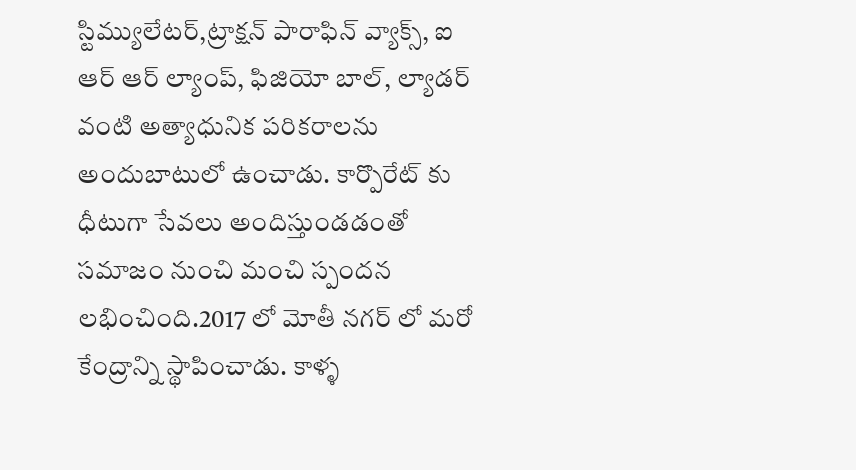స్టిమ్యులేటర్,ట్రాక్షన్ పారాఫిన్ వ్యాక్స్, ఐ ఆర్ ఆర్ ల్యాంప్, ఫిజియో బాల్, ల్యాడర్ వంటి అత్యాధునిక పరికరాలను అందుబాటులో ఉంచాడు. కార్పొరేట్ కు ధీటుగా సేవలు అందిస్తుండడంతో సమాజం నుంచి మంచి స్పందన లభించింది.2017 లో మోతీ నగర్ లో మరో కేంద్రాన్ని స్థాపించాడు. కాళ్ళ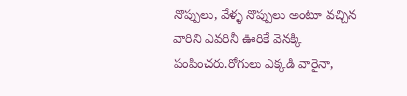నొప్పులు, వేళ్ళ నొప్పులు అంటూ వచ్చిన వారిని ఎవరినీ ఊరికే వెనక్కి పంపించరు.రోగులు ఎక్కడి వారైనా,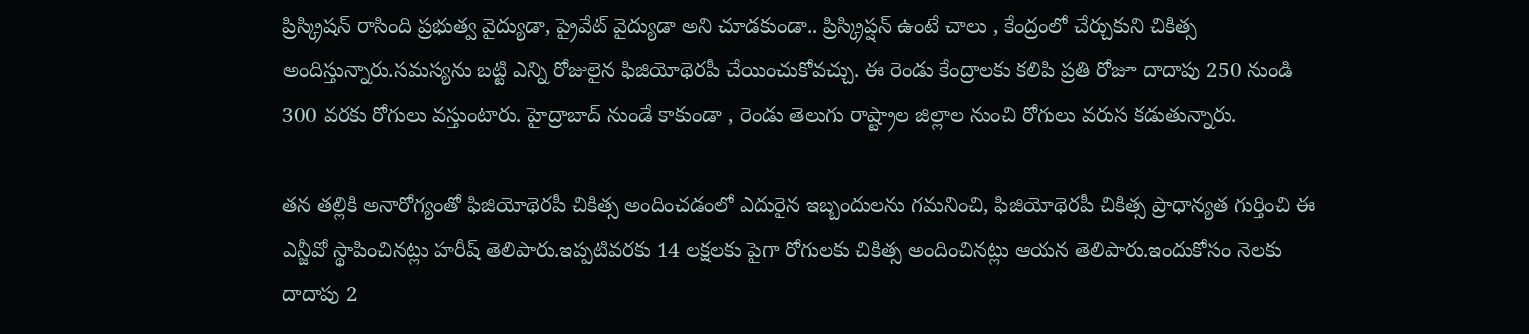ప్రిస్క్రిషన్ రాసింది ప్రభుత్వ వైద్యుడా, ప్రైవేట్ వైద్యుడా అని చూడకుండా.. ప్రిస్క్రిప్షన్ ఉంటే చాలు , కేంద్రంలో చేర్చుకుని చికిత్స అందిస్తున్నారు.సమస్యను బట్టి ఎన్ని రోజులైన ఫిజియోథెరపీ చేయించుకోవచ్చు. ఈ రెండు కేంద్రాలకు కలిపి ప్రతి రోజూ దాదాపు 250 నుండి 300 వరకు రోగులు వస్తుంటారు. హైద్రాబాద్ నుండే కాకుండా , రెండు తెలుగు రాష్ట్రాల జిల్లాల నుంచి రోగులు వరుస కడుతున్నారు.

తన తల్లికి అనారోగ్యంతో ఫిజియోథెరపీ చికిత్స అందించడంలో ఎదురైన ఇబ్బందులను గమనించి, ఫిజియోథెరపీ చికిత్స ప్రాధాన్యత గుర్తించి ఈ ఎన్జీవో స్థాపించినట్లు హరీష్ తెలిపారు.ఇప్పటివరకు 14 లక్షలకు పైగా రోగులకు చికిత్స అందించినట్లు ఆయన తెలిపారు.ఇందుకోసం నెలకు దాదాపు 2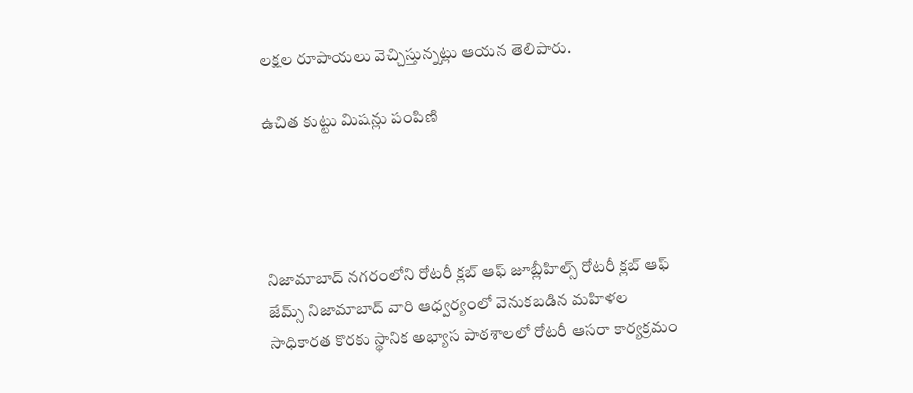లక్షల రూపాయలు వెచ్చిస్తున్నట్లు ఆయన తెలిపారు.

ఉచిత కుట్టు మిషన్లు పంపిణి




నిజామాబాద్ నగరంలోని రోటరీ క్లబ్ ఆఫ్ జూబ్లీహిల్స్ రోటరీ క్లబ్ ఆఫ్ జేమ్స్ నిజామాబాద్ వారి ఆధ్వర్యంలో వెనుకబడిన మహిళల సాధికారత కొరకు స్థానిక అభ్యాస పాఠశాలలో రోటరీ ఆసరా కార్యక్రమం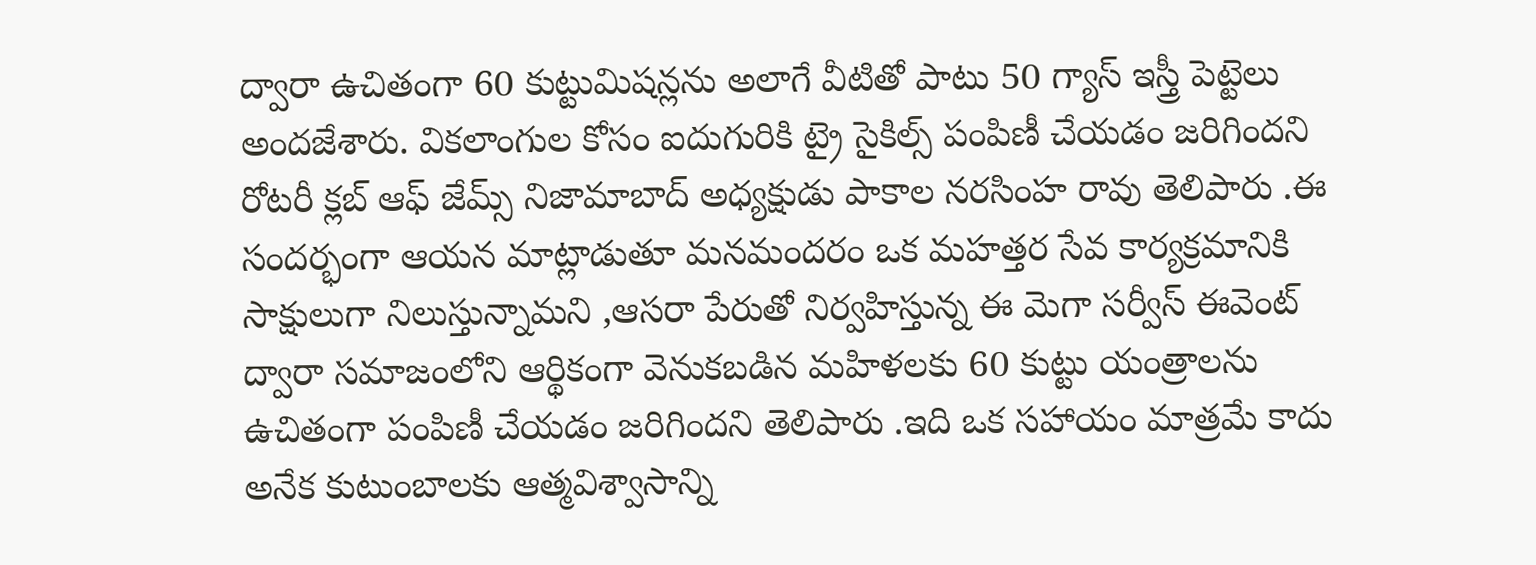ద్వారా ఉచితంగా 60 కుట్టుమిషన్లను అలాగే వీటితో పాటు 50 గ్యాస్ ఇస్త్రీ పెట్టెలు అందజేశారు. వికలాంగుల కోసం ఐదుగురికి ట్రై సైకిల్స్ పంపిణీ చేయడం జరిగిందని రోటరీ క్లబ్ ఆఫ్ జేమ్స్ నిజామాబాద్ అధ్యక్షుడు పాకాల నరసింహ రావు తెలిపారు .ఈ సందర్భంగా ఆయన మాట్లాడుతూ మనమందరం ఒక మహత్తర సేవ కార్యక్రమానికి సాక్షులుగా నిలుస్తున్నామని ,ఆసరా పేరుతో నిర్వహిస్తున్న ఈ మెగా సర్వీస్ ఈవెంట్ ద్వారా సమాజంలోని ఆర్థికంగా వెనుకబడిన మహిళలకు 60 కుట్టు యంత్రాలను ఉచితంగా పంపిణీ చేయడం జరిగిందని తెలిపారు .ఇది ఒక సహాయం మాత్రమే కాదు అనేక కుటుంబాలకు ఆత్మవిశ్వాసాన్ని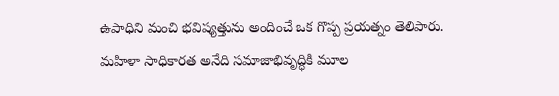ఉపాధిని మంచి భవిష్యత్తును అందించే ఒక గొప్ప ప్రయత్నం తెలిపారు. మహిళా సాధికారత అనేది సమాజాభివృద్ధికి మూల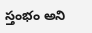స్తంభం అని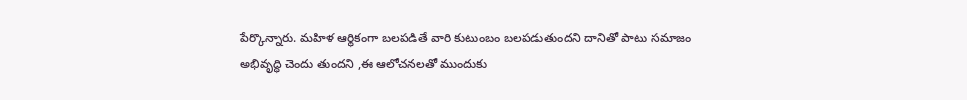పేర్కొన్నారు. మహిళ ఆర్థికంగా బలపడితే వారి కుటుంబం బలపడుతుందని దానితో పాటు సమాజం అభివృద్ధి చెందు తుందని ,ఈ ఆలోచనలతో ముందుకు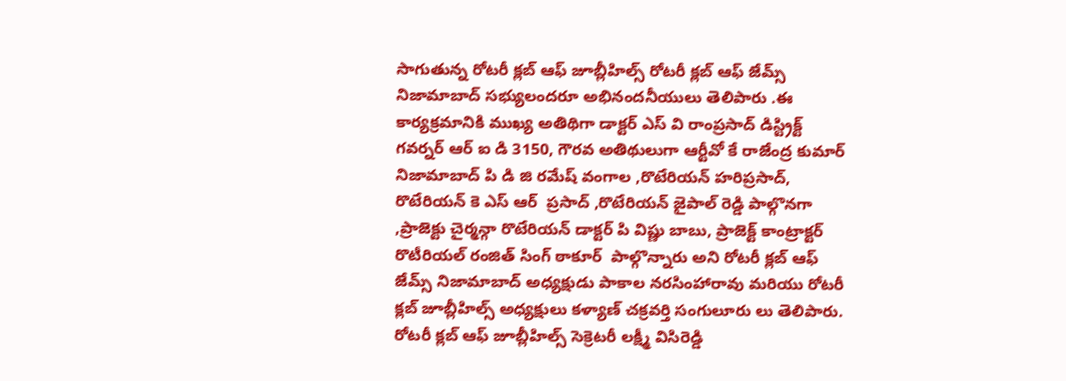సాగుతున్న రోటరీ క్లబ్ ఆఫ్ జూబ్లీహిల్స్ రోటరీ క్లబ్ ఆఫ్ జేమ్స్ నిజామాబాద్ సభ్యులందరూ అభినందనీయులు తెలిపారు .ఈ కార్యక్రమానికి ముఖ్య అతిథిగా డాక్టర్ ఎస్ వి రాంప్రసాద్ డిస్ట్రిక్ట్ గవర్నర్ ఆర్ ఐ డి 3150, గౌరవ అతిథులుగా ఆర్టీవో కే రాజేంద్ర కుమార్ నిజామాబాద్ పి డి జి రమేష్ వంగాల ,రొటేరియన్ హరిప్రసాద్, రొటేరియన్ కె ఎస్ ఆర్  ప్రసాద్ ,రొటేరియన్ జైపాల్ రెడ్డి పాల్గొనగా ,ప్రాజెక్టు చైర్మన్గా రొటేరియన్ డాక్టర్ పి విష్ణు బాబు, ప్రాజెక్ట్ కాంట్రాక్టర్ రొటీరియల్ రంజిత్ సింగ్ ఠాకూర్  పాల్గొన్నారు అని రోటరీ క్లబ్ ఆఫ్ జేమ్స్ నిజామాబాద్ అధ్యక్షుడు పాకాల నరసింహారావు మరియు రోటరీ క్లబ్ జూబ్లీహిల్స్ అధ్యక్షులు కళ్యాణ్ చక్రవర్తి సంగులూరు లు తెలిపారు. రోటరీ క్లబ్ ఆఫ్ జూబ్లీహిల్స్ సెక్రెటరీ లక్ష్మీ విసిరెడ్డి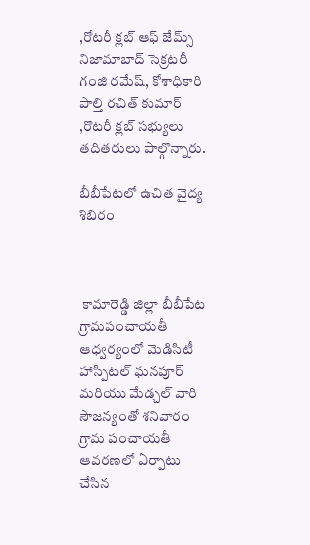,రోటరీ క్లబ్ ఆఫ్ జేమ్స్ నిజామాబాద్ సెక్రటరీ గంజి రమేష్, కోశాధికారి పాల్తి రచిత్ కుమార్ ,రొటరీ క్లబ్ సభ్యులు తదితరులు పాల్గొన్నారు.

బీబీపేటలో ఉచిత వైద్య శిబిరం



 కామారెడ్డి జిల్లా బీబీపేట గ్రామపంచాయతీ ఆధ్వర్యంలో మెడిసిటీ హాస్పిటల్ ఘనపూర్ మరియు మేడ్చల్ వారి సౌజన్యంతో శనివారం గ్రామ పంచాయతీ ఆవరణలో ఏర్పాటు చేసిన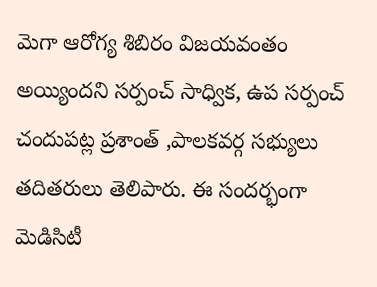మెగా ఆరోగ్య శిబిరం విజయవంతం అయ్యిందని సర్పంచ్ సాధ్విక, ఉప సర్పంచ్ చందుపట్ల ప్రశాంత్ ,పాలకవర్గ సభ్యులు తదితరులు తెలిపారు. ఈ సందర్భంగా మెడిసిటీ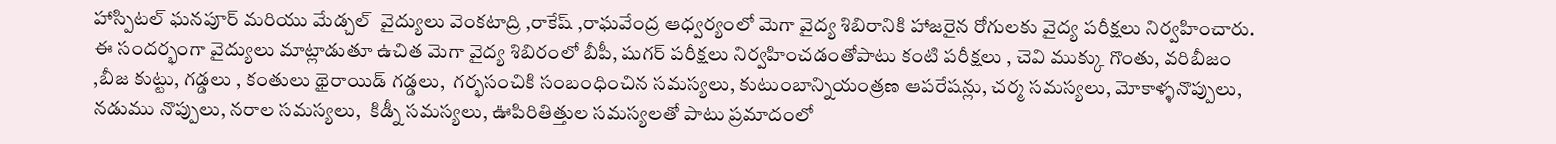హాస్పిటల్ ఘనపూర్ మరియు మేడ్చల్  వైద్యులు వెంకటాద్రి ,రాకేష్ ,రాఘవేంద్ర ఆధ్వర్యంలో మెగా వైద్య శిబిరానికి హాజరైన రోగులకు వైద్య పరీక్షలు నిర్వహించారు. ఈ సందర్భంగా వైద్యులు మాట్లాడుతూ ఉచిత మెగా వైద్య శిబిరంలో బీపీ, షుగర్ పరీక్షలు నిర్వహించడంతోపాటు కంటి పరీక్షలు , చెవి ముక్కు గొంతు, వరిబీజం ,బీజ కుట్టు, గడ్డలు , కంతులు థైరాయిడ్ గడ్డలు,  గర్భసంచికి సంబంధించిన సమస్యలు, కుటుంబాన్నియంత్రణ ఆపరేషన్లు, చర్మ సమస్యలు, మోకాళ్ళనొప్పులు, నడుము నొప్పులు, నరాల సమస్యలు,  కిడ్నీ సమస్యలు, ఊపిరితిత్తుల సమస్యలతో పాటు ప్రమాదంలో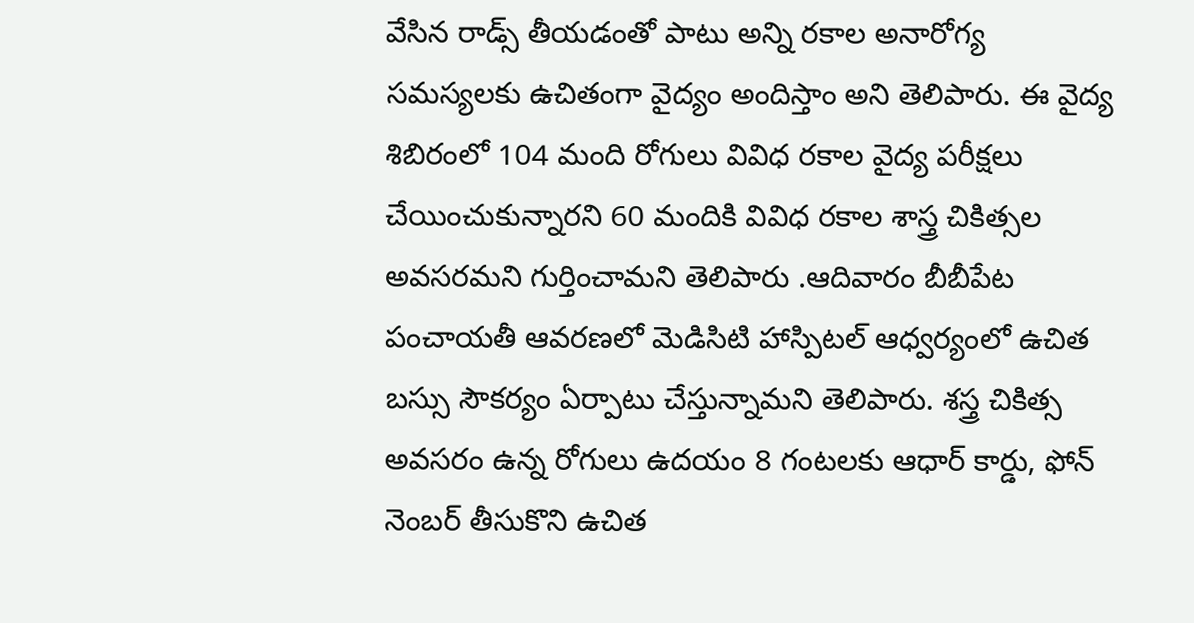వేసిన రాడ్స్ తీయడంతో పాటు అన్ని రకాల అనారోగ్య సమస్యలకు ఉచితంగా వైద్యం అందిస్తాం అని తెలిపారు. ఈ వైద్య శిబిరంలో 104 మంది రోగులు వివిధ రకాల వైద్య పరీక్షలు చేయించుకున్నారని 60 మందికి వివిధ రకాల శాస్త్ర చికిత్సల అవసరమని గుర్తించామని తెలిపారు .ఆదివారం బీబీపేట పంచాయతీ ఆవరణలో మెడిసిటి హాస్పిటల్ ఆధ్వర్యంలో ఉచిత బస్సు సౌకర్యం ఏర్పాటు చేస్తున్నామని తెలిపారు. శస్త్ర చికిత్స అవసరం ఉన్న రోగులు ఉదయం 8 గంటలకు ఆధార్ కార్డు, ఫోన్ నెంబర్ తీసుకొని ఉచిత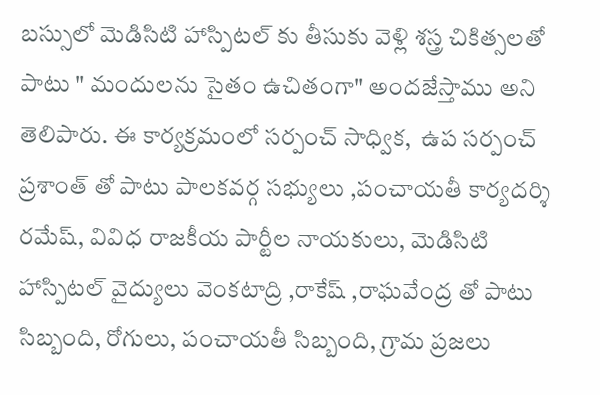బస్సులో మెడిసిటి హాస్పిటల్ కు తీసుకు వెళ్లి శస్త్ర చికిత్సలతో పాటు " మందులను సైతం ఉచితంగా" అందజేస్తాము అని తెలిపారు. ఈ కార్యక్రమంలో సర్పంచ్ సాధ్విక,  ఉప సర్పంచ్ ప్రశాంత్ తో పాటు పాలకవర్గ సభ్యులు ,పంచాయతీ కార్యదర్శి రమేష్, వివిధ రాజకీయ పార్టీల నాయకులు, మెడిసిటి హాస్పిటల్ వైద్యులు వెంకటాద్రి ,రాకేష్ ,రాఘవేంద్ర తో పాటు సిబ్బంది, రోగులు, పంచాయతీ సిబ్బంది, గ్రామ ప్రజలు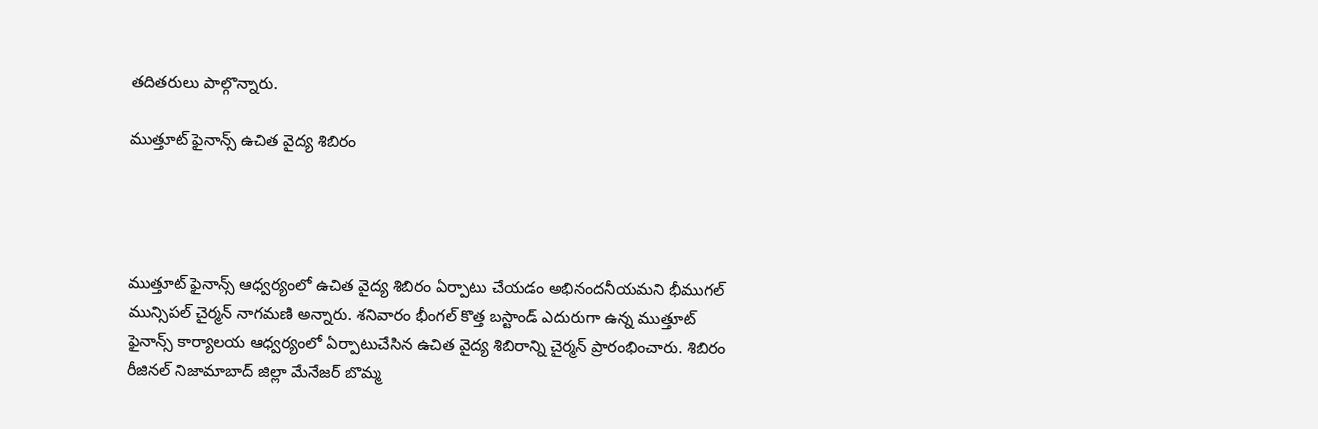తదితరులు పాల్గొన్నారు.

ముత్తూట్ ఫైనాన్స్ ఉచిత వైద్య శిబిరం




ముత్తూట్ ఫైనాన్స్ ఆధ్వర్యంలో ఉచిత వైద్య శిబిరం ఏర్పాటు చేయడం అభినందనీయమని భీముగల్ మున్సిపల్ చైర్మన్ నాగమణి అన్నారు. శనివారం భీంగల్ కొత్త బస్టాండ్ ఎదురుగా ఉన్న ముత్తూట్ ఫైనాన్స్ కార్యాలయ ఆధ్వర్యంలో ఏర్పాటుచేసిన ఉచిత వైద్య శిబిరాన్ని చైర్మన్ ప్రారంభించారు. శిబిరం రీజినల్ నిజామాబాద్ జిల్లా మేనేజర్ బొమ్మ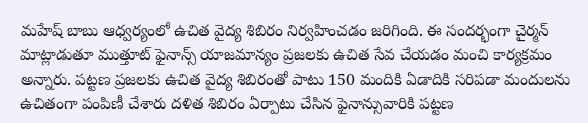మహేష్ బాబు ఆధ్వర్యంలో ఉచిత వైద్య శిబిరం నిర్వహించడం జరిగింది. ఈ సందర్భంగా చైర్మన్ మాట్లాడుతూ ముత్తూట్ ఫైనాన్స్ యాజమాన్యం ప్రజలకు ఉచిత సేవ చేయడం మంచి కార్యక్రమం అన్నారు. పట్టణ ప్రజలకు ఉచిత వైద్య శిబిరంతో పాటు 150 మందికి ఏడాదికి సరిపడా మందులను ఉచితంగా పంపిణీ చేశారు దళిత శిబిరం ఏర్పాటు చేసిన ఫైనాన్సువారికి పట్టణ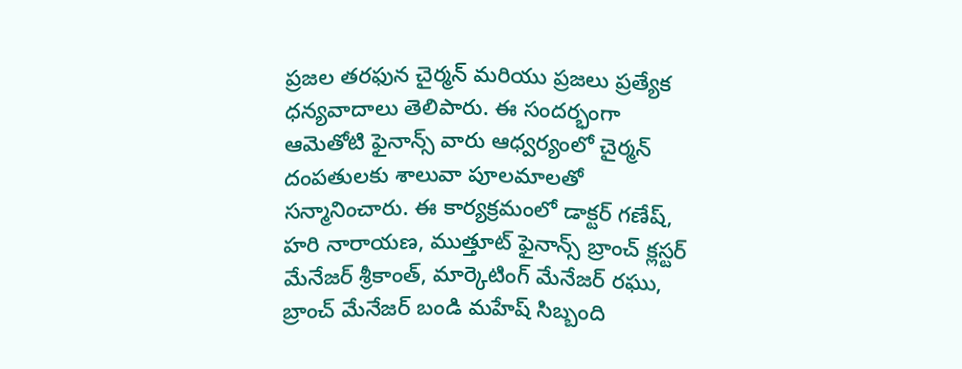ప్రజల తరఫున చైర్మన్ మరియు ప్రజలు ప్రత్యేక ధన్యవాదాలు తెలిపారు. ఈ సందర్భంగా ఆమెతోటి ఫైనాన్స్ వారు ఆధ్వర్యంలో చైర్మన్ దంపతులకు శాలువా పూలమాలతో సన్మానించారు. ఈ కార్యక్రమంలో డాక్టర్ గణేష్, హరి నారాయణ, ముత్తూట్ ఫైనాన్స్ బ్రాంచ్ క్లస్టర్ మేనేజర్ శ్రీకాంత్, మార్కెటింగ్ మేనేజర్ రఘు, బ్రాంచ్ మేనేజర్ బండి మహేష్ సిబ్బంది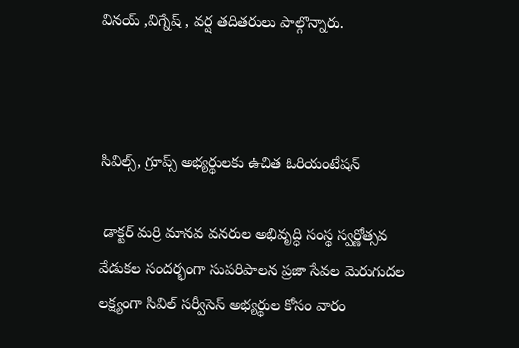వినయ్ ,విగ్నేష్ , వర్ష తదితరులు పాల్గొన్నారు.



సివిల్స్, గ్రూప్స్ అభ్యర్థులకు ఉచిత ఓరియంటేషన్

 డాక్టర్ మర్రి మానవ వనరుల అభివృద్ధి సంస్థ స్వర్ణోత్సవ వేడుకల సందర్భంగా సుపరిపాలన ప్రజా సేవల మెరుగుదల లక్ష్యంగా సివిల్ సర్వీసెస్ అభ్యర్థుల కోసం వారం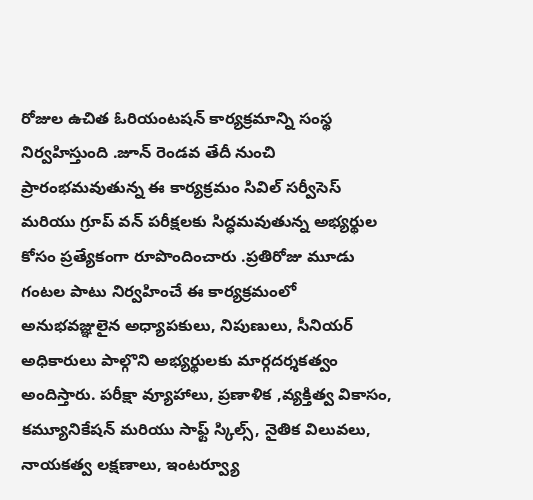రోజుల ఉచిత ఓరియంటషన్ కార్యక్రమాన్ని సంస్థ నిర్వహిస్తుంది .జూన్ రెండవ తేదీ నుంచి ప్రారంభమవుతున్న ఈ కార్యక్రమం సివిల్ సర్వీసెస్ మరియు గ్రూప్ వన్ పరీక్షలకు సిద్ధమవుతున్న అభ్యర్థుల కోసం ప్రత్యేకంగా రూపొందించారు .ప్రతిరోజు మూడు గంటల పాటు నిర్వహించే ఈ కార్యక్రమంలో అనుభవజ్ఞులైన అధ్యాపకులు, నిపుణులు, సీనియర్ అధికారులు పాల్గొని అభ్యర్థులకు మార్గదర్శకత్వం అందిస్తారు. పరీక్షా వ్యూహాలు, ప్రణాళిక ,వ్యక్తిత్వ వికాసం, కమ్యూనికేషన్ మరియు సాఫ్ట్ స్కిల్స్, నైతిక విలువలు, నాయకత్వ లక్షణాలు, ఇంటర్వ్యూ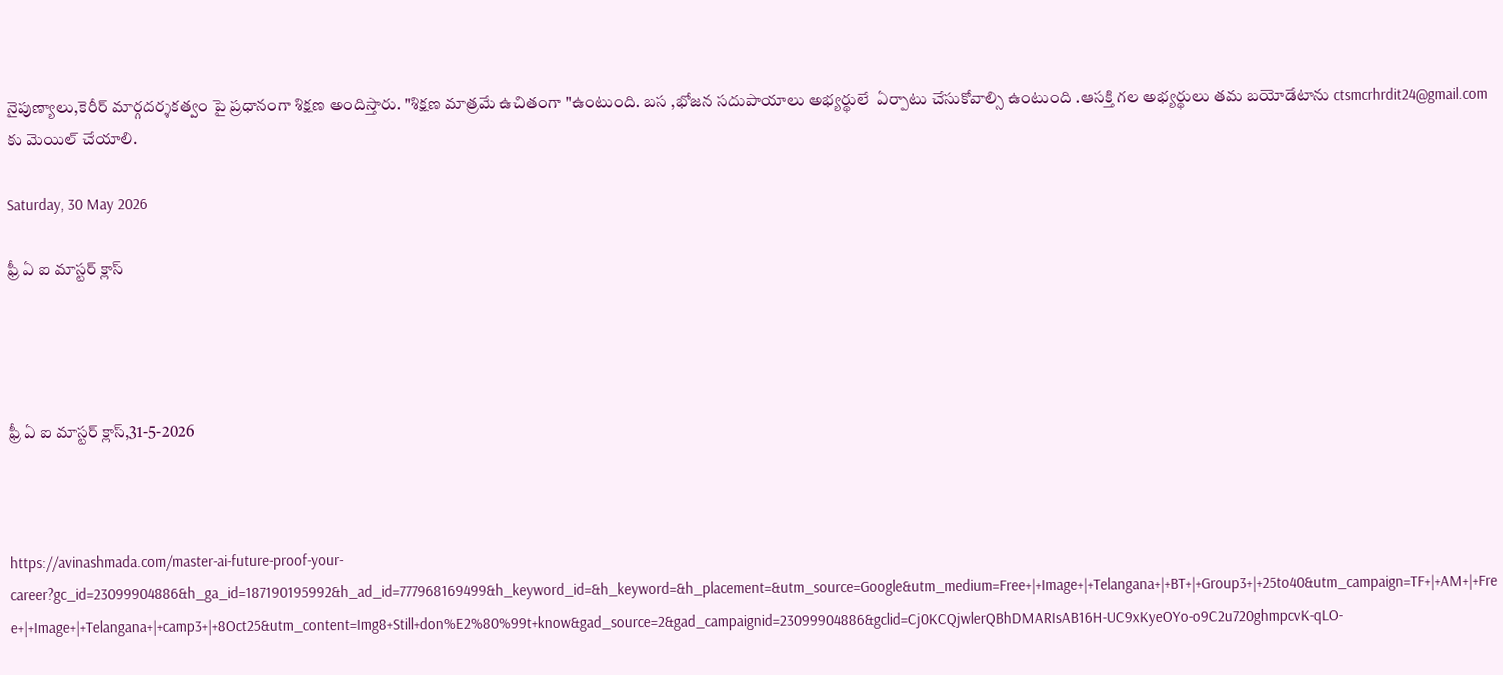నైపుణ్యాలు,కెరీర్ మార్గదర్శకత్వం పై ప్రధానంగా శిక్షణ అందిస్తారు. "శిక్షణ మాత్రమే ఉచితంగా "ఉంటుంది. బస ,భోజన సదుపాయాలు అభ్యర్థులే  ఏర్పాటు చేసుకోవాల్సి ఉంటుంది .ఆసక్తి గల అభ్యర్థులు తమ బయోడేటాను ctsmcrhrdit24@gmail.com కు మెయిల్ చేయాలి.

Saturday, 30 May 2026

ఫ్రీ ఏ ఐ మాస్టర్ క్లాస్




ఫ్రీ ఏ ఐ మాస్టర్ క్లాస్,31-5-2026



https://avinashmada.com/master-ai-future-proof-your-career?gc_id=23099904886&h_ga_id=187190195992&h_ad_id=777968169499&h_keyword_id=&h_keyword=&h_placement=&utm_source=Google&utm_medium=Free+|+Image+|+Telangana+|+BT+|+Group3+|+25to40&utm_campaign=TF+|+AM+|+Free+|+Image+|+Telangana+|+camp3+|+8Oct25&utm_content=Img8+Still+don%E2%80%99t+know&gad_source=2&gad_campaignid=23099904886&gclid=Cj0KCQjwlerQBhDMARIsAB16H-UC9xKyeOYo-o9C2u720ghmpcvK-qLO-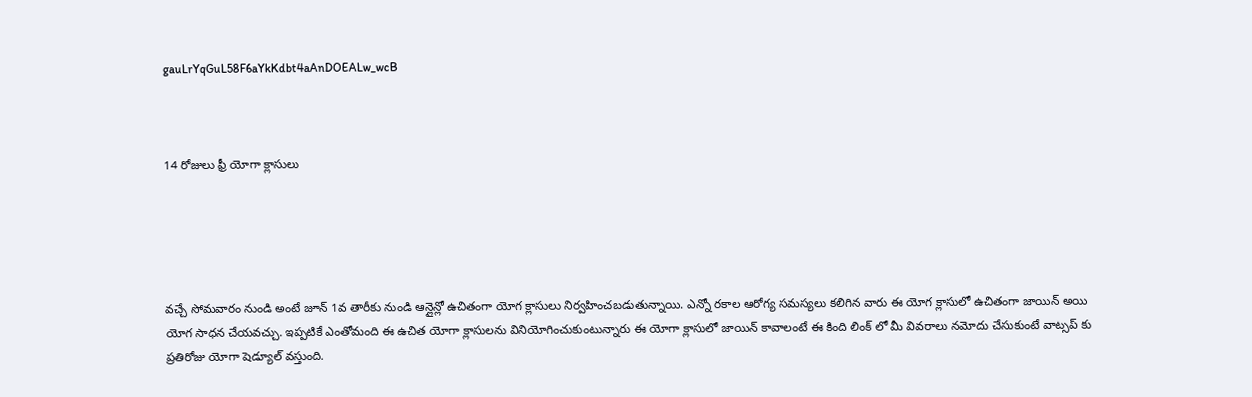gauLrYqGuL58F6aYkKdbt4aAnDOEALw_wcB



14 రోజులు ఫ్రీ యోగా క్లాసులు





వచ్చే సోమవారం నుండి అంటే జూన్ 1వ తారీకు నుండి ఆన్లైన్లో ఉచితంగా యోగ క్లాసులు నిర్వహించబడుతున్నాయి. ఎన్నో రకాల ఆరోగ్య సమస్యలు కలిగిన వారు ఈ యోగ క్లాసులో ఉచితంగా జాయిన్ అయి యోగ సాధన చేయవచ్చు. ఇప్పటికే ఎంతోమంది ఈ ఉచిత యోగా క్లాసులను వినియోగించుకుంటున్నారు ఈ యోగా క్లాసులో జాయిన్ కావాలంటే ఈ కింది లింక్ లో మీ వివరాలు నమోదు చేసుకుంటే వాట్సప్ కు ప్రతిరోజు యోగా షెడ్యూల్ వస్తుంది.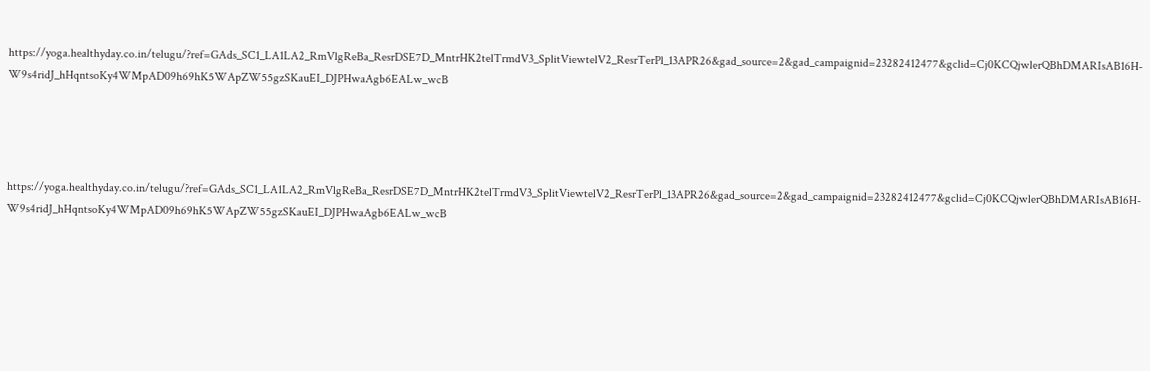https://yoga.healthyday.co.in/telugu/?ref=GAds_SC1_LA1LA2_RmVlgReBa_ResrDSE7D_MntrHK2telTrmdV3_SplitViewtelV2_ResrTerPl_13APR26&gad_source=2&gad_campaignid=23282412477&gclid=Cj0KCQjwlerQBhDMARIsAB16H-W9s4ridJ_hHqntsoKy4WMpAD09h69hK5WApZW55gzSKauEI_DJPHwaAgb6EALw_wcB




https://yoga.healthyday.co.in/telugu/?ref=GAds_SC1_LA1LA2_RmVlgReBa_ResrDSE7D_MntrHK2telTrmdV3_SplitViewtelV2_ResrTerPl_13APR26&gad_source=2&gad_campaignid=23282412477&gclid=Cj0KCQjwlerQBhDMARIsAB16H-W9s4ridJ_hHqntsoKy4WMpAD09h69hK5WApZW55gzSKauEI_DJPHwaAgb6EALw_wcB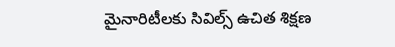మైనారిటీలకు సివిల్స్ ఉచిత శిక్షణ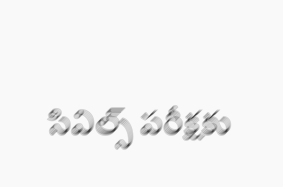సివిల్స్ పరీక్షకు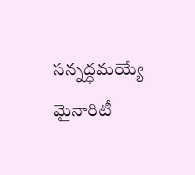సన్నద్ధమయ్యే మైనారిటీ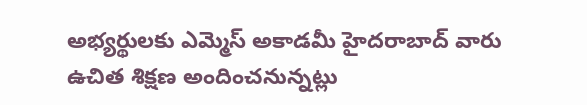అభ్యర్థులకు ఎమ్మెస్ అకాడమీ హైదరాబాద్ వారు ఉచిత శిక్షణ అందించనున్నట్లు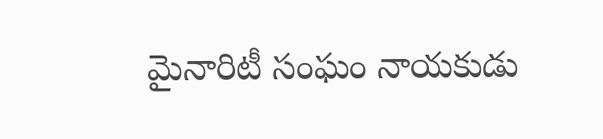మైనారిటీ సంఘం నాయకుడు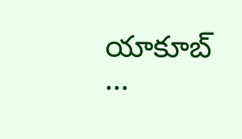యాకూబ్ ...